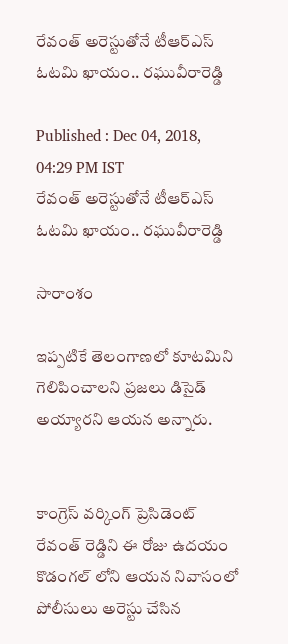రేవంత్ అరెస్టుతోనే టీఆర్ఎస్ ఓటమి ఖాయం.. రఘువీరారెడ్డి

Published : Dec 04, 2018, 04:29 PM IST
రేవంత్ అరెస్టుతోనే టీఆర్ఎస్ ఓటమి ఖాయం.. రఘువీరారెడ్డి

సారాంశం

ఇప్పటికే తెలంగాణలో కూటమిని గెలిపించాలని ప్రజలు డిసైడ్ అయ్యారని ఆయన అన్నారు.


కాంగ్రెస్ వర్కింగ్ ప్రెసిడెంట్ రేవంత్ రెడ్డిని ఈ రోజు ఉదయం కొడంగల్ లోని ఆయన నివాసంలో పోలీసులు అరెస్టు చేసిన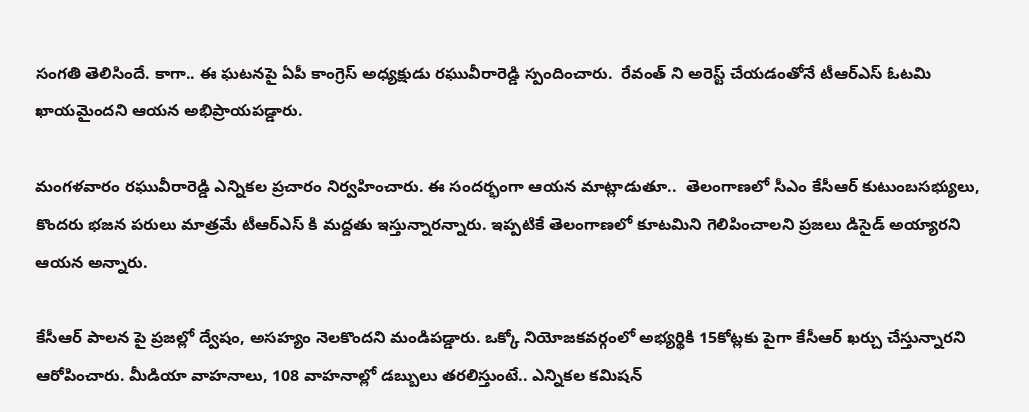సంగతి తెలిసిందే. కాగా.. ఈ ఘటనపై ఏపీ కాంగ్రెస్ అధ్యక్షుడు రఘువీరారెడ్డి స్పందించారు.  రేవంత్ ని అరెస్ట్ చేయడంతోనే టీఆర్ఎస్ ఓటమి ఖాయమైందని ఆయన అభిప్రాయపడ్డారు.

మంగళవారం రఘువీరారెడ్డి ఎన్నికల ప్రచారం నిర్వహించారు. ఈ సందర్భంగా ఆయన మాట్లాడుతూ..  తెలంగాణలో సీఎం కేసీఆర్ కుటుంబసభ్యులు, కొందరు భజన పరులు మాత్రమే టీఆర్ఎస్ కి మద్దతు ఇస్తున్నారన్నారు. ఇప్పటికే తెలంగాణలో కూటమిని గెలిపించాలని ప్రజలు డిసైడ్ అయ్యారని ఆయన అన్నారు.

కేసీఆర్ పాలన పై ప్రజల్లో ద్వేషం, అసహ్యం నెలకొందని మండిపడ్డారు. ఒక్కో నియోజకవర్గంలో అభ్యర్థికి 15కోట్లకు పైగా కేసీఆర్ ఖర్చు చేస్తున్నారని ఆరోపించారు. మీడియా వాహనాలు, 108 వాహనాల్లో డబ్బులు తరలిస్తుంటే.. ఎన్నికల కమిషన్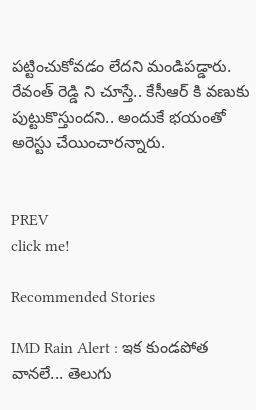పట్టించుకోవడం లేదని మండిపడ్డారు. రేవంత్ రెడ్డి ని చూస్తే.. కేసీఆర్ కి వణుకు పుట్టుకొస్తుందని.. అందుకే భయంతో అరెస్టు చేయించారన్నారు.


PREV
click me!

Recommended Stories

IMD Rain Alert : ఇక కుండపోత వానలే... తెలుగు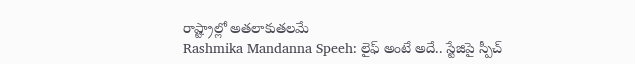రాష్ట్రాల్లో అతలాకుతలమే
Rashmika Mandanna Speeh: లైఫ్ అంటే అదే.. స్టేజిపై స్పీచ్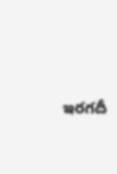ఇరగదీ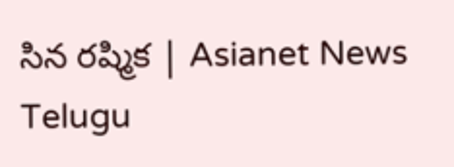సిన రష్మిక | Asianet News Telugu